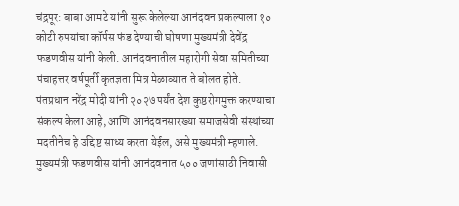चंद्रपूर: बाबा आमटे यांनी सुरू केलेल्या आनंदवन प्रकल्पाला १० कोटी रुपयांचा कॉर्पस फंड देण्याची घोषणा मुख्यमंत्री देवेंद्र फडणवीस यांनी केली. आनंदवनातील महारोगी सेवा समितीच्या पंचाहत्तर वर्षपूर्ती कृतज्ञता मित्र मेळाव्यात ते बोलत होते.
पंतप्रधान नरेंद्र मोदी यांनी २०२७ पर्यंत देश कुष्ठरोगमुक्त करण्याचा संकल्प केला आहे, आणि आनंदवनसारख्या समाजसेवी संस्थांच्या मदतीनेच हे उद्दिष्ट साध्य करता येईल, असे मुख्यमंत्री म्हणाले.
मुख्यमंत्री फडणवीस यांनी आनंदवनात ५०० जणांसाठी निवासी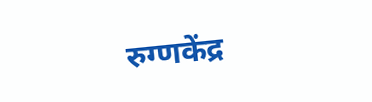रुग्णकेंद्र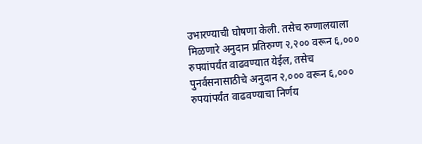उभारण्याची घोषणा केली. तसेच रुग्णालयाला मिळणारे अनुदान प्रतिरुग्ण २,२०० वरून ६,००० रुपयांपर्यंत वाढवण्यात येईल, तसेच पुनर्वसनासाठीचे अनुदान २,००० वरून ६,००० रुपयांपर्यंत वाढवण्याचा निर्णय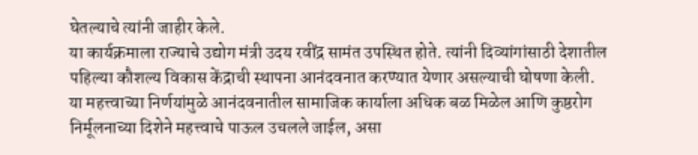घेतल्याचे त्यांनी जाहीर केले.
या कार्यक्रमाला राज्याचे उद्योग मंत्री उदय रवींद्र सामंत उपस्थित होते. त्यांनी दिव्यांगांसाठी देशातील पहिल्या कौशल्य विकास केंद्राची स्थापना आनंदवनात करण्यात येणार असल्याची घोषणा केली.
या महत्त्वाच्या निर्णयांमुळे आनंदवनातील सामाजिक कार्याला अधिक बळ मिळेल आणि कुष्ठरोग निर्मूलनाच्या दिशेने महत्त्वाचे पाऊल उचलले जाईल, असा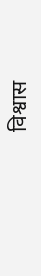विश्वास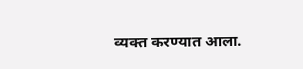व्यक्त करण्यात आला.